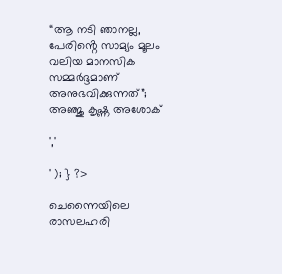“ആ നടി ഞാനല്ല, പേരിൻ്റെ സാമ്യം മൂലം വലിയ മാനസിക സമ്മർദ്ദമാണ് അനുഭവിക്കുന്നത്”; അഞ്ജു കൃഷ്ണ അശോക്

','

' ); } ?>

ചെന്നൈയിലെ രാസലഹരി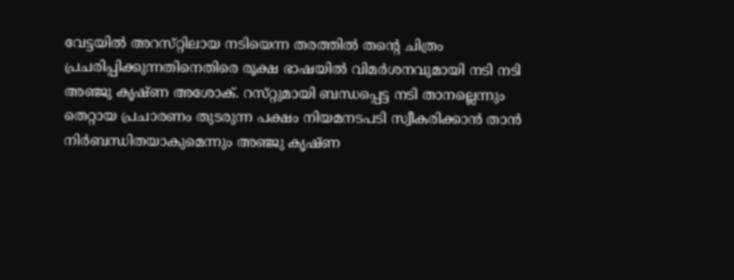വേട്ടയിൽ അറസ്‌റ്റിലായ നടിയെന്ന തരത്തിൽ തന്റെ ചിത്രം പ്രചരിപ്പിക്കുന്നതിനെതിരെ രൂക്ഷ ഭാഷയിൽ വിമർശനവുമായി നടി നടി അഞ്ജു കൃഷ്‌ണ അശോക്. റസ്‌റ്റുമായി ബന്ധപ്പെട്ട നടി താനല്ലെന്നും തെറ്റായ പ്രചാരണം തുടരുന്ന പക്ഷം നിയമനടപടി സ്വീകരിക്കാൻ താൻ നിർബന്ധിതയാകുമെന്നും അഞ്ജു കൃഷ്‌ണ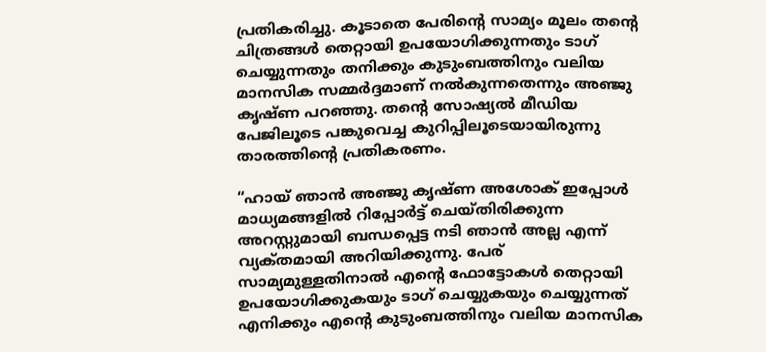പ്രതികരിച്ചു. കൂടാതെ പേരിൻ്റെ സാമ്യം മൂലം തന്റെ ചിത്രങ്ങൾ തെറ്റായി ഉപയോഗിക്കുന്നതും ടാഗ് ചെയ്യുന്നതും തനിക്കും കുടുംബത്തിനും വലിയ മാനസിക സമ്മർദ്ദമാണ് നൽകുന്നതെന്നും അഞ്ജു കൃഷ്ണ പറഞ്ഞു. തന്റെ സോഷ്യൽ മീഡിയ പേജിലൂടെ പങ്കുവെച്ച കുറിപ്പിലൂടെയായിരുന്നു താരത്തിന്റെ പ്രതികരണം.

“ഹായ് ഞാൻ അഞ്ജു കൃഷ്‌ണ അശോക് ഇപ്പോൾ മാധ്യമങ്ങളിൽ റിപ്പോർട്ട് ചെയ്തിരിക്കുന്ന അറസ്റ്റു‌മായി ബന്ധപ്പെട്ട നടി ഞാൻ അല്ല എന്ന് വ്യക്‌തമായി അറിയിക്കുന്നു. പേര് സാമ്യമുള്ളതിനാൽ എൻ്റെ ഫോട്ടോകൾ തെറ്റായി ഉപയോഗിക്കുകയും ടാഗ് ചെയ്യുകയും ചെയ്യുന്നത് എനിക്കും എന്റെ കുടുംബത്തിനും വലിയ മാനസിക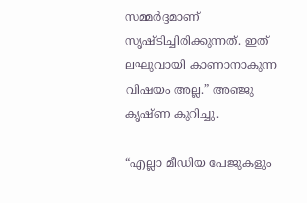സമ്മർദ്ദമാണ് സൃഷ്‌ടിച്ചിരിക്കുന്നത്. ഇത് ലഘുവായി കാണാനാകുന്ന വിഷയം അല്ല.” അഞ്ജു കൃഷ്ണ കുറിച്ചു.

“എല്ലാ മീഡിയ പേജുകളും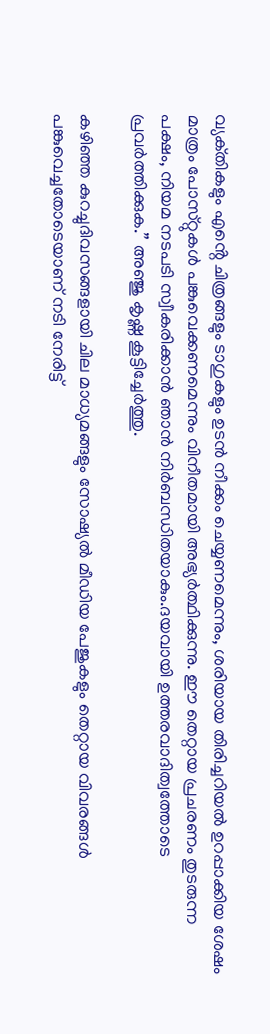വ്യക്‌തികളും എൻ്റെ ചിത്രങ്ങളും ടാഗുകളും ഉടൻ നീക്കം ചെയ്യണമെന്നും, ശരിയായ തിരിച്ചറിയൽ ഉറപ്പാക്കിയ ശേഷം മാത്രം പോസ്‌റ്റുകൾ പങ്കുവെക്കണമെന്നും വിനീതമായി അഭ്യർത്ഥിക്കുന്നു. ഈ തെറ്റായ പ്രചരണം തുടരുന്ന പക്ഷം, നിയമ നടപടി സ്വീകരിക്കാൻ ഞാൻ നിർബന്ധിതയാകും.ദയവായി ഉത്തരവാദിത്വത്തോടെ പ്രവർത്തിക്കുക.” അഞ്ജു കൃഷ്ണ കൂട്ടിച്ചേർത്തു.

കഴിഞ്ഞ കുറച്ചുദിവസങ്ങളായി ചില മാധ്യമങ്ങളും സോഷ്യൽ മീഡിയ പേജുകളും തെറ്റായ വിവരങ്ങൾ പങ്കുവെച്ചതോടെയാണ് നടി നേരിട്ട്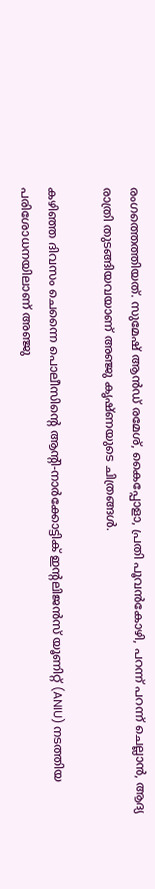രംഗത്തെത്തിയത്. സുമേഷ് ആൻഡ് രമേശ്, കൈപ്പോളാ, പ്രതി പൂവൻകോഴി, പറന്ന് പറന്ന് ചെല്ലാൻ, ആദ്യ രാത്രി തുടങ്ങിയവയാണ് അഞ്ജു കൃഷ്ണയുടെ ചിത്രങ്ങൾ.

കഴിഞ്ഞ ദിവസം ചെന്നൈ പൊലീസിൻ്റെ ആൻ്റി-നാർക്കോട്ടിക് ഇൻ്റലിജൻസ് യൂണിറ്റ് (ANIU) നടത്തിയ പരിശോധനയിലാണ് അഞ്ജു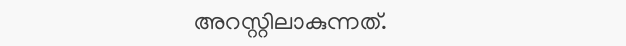അറസ്റ്റിലാകുന്നത്.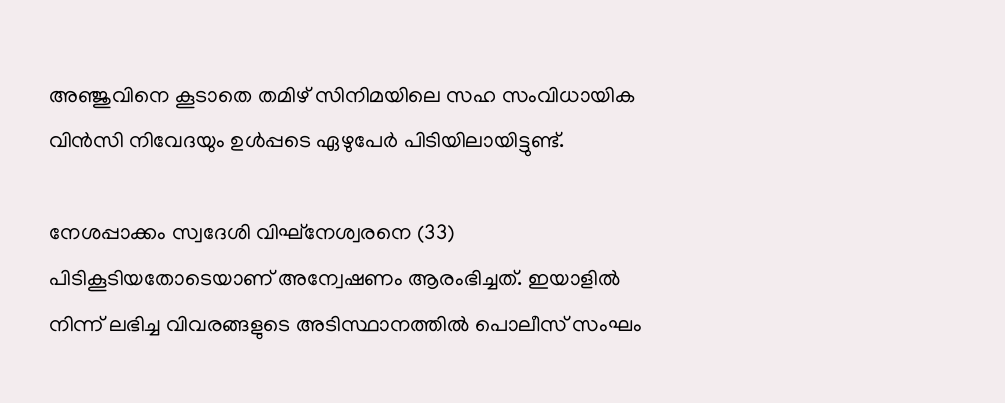അഞ്ജുവിനെ കൂടാതെ തമിഴ് സിനിമയിലെ സഹ സംവിധായിക വിൻസി നിവേദയും ഉൾപ്പടെ ഏഴുപേർ പിടിയിലായിട്ടുണ്ട്.

നേശപ്പാക്കം സ്വദേശി വിഘ്‌നേശ്വരനെ (33) പിടികൂടിയതോടെയാണ് അന്വേഷണം ആരംഭിച്ചത്. ഇയാളിൽ നിന്ന് ലഭിച്ച വിവരങ്ങളുടെ അടിസ്ഥാനത്തിൽ പൊലീസ് സംഘം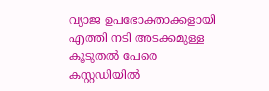വ്യാജ ഉപഭോക്താക്കളായി എത്തി നടി അടക്കമുള്ള കൂടുതല്‍ പേരെ കസ്റ്റഡിയില്‍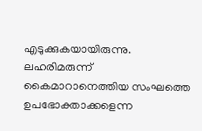എടുക്കുകയായിരുന്നു. ലഹരിമരുന്ന് കൈമാറാനെത്തിയ സംഘത്തെ ഉപഭോക്താക്കളെന്ന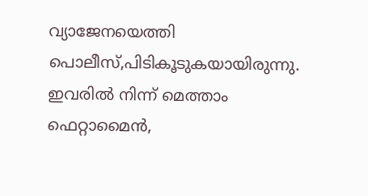വ്യാജേനയെത്തി പൊലീസ്,പിടികൂടുകയായിരുന്നു. ഇവരിൽ നിന്ന് മെത്താം ഫെറ്റാമൈൻ,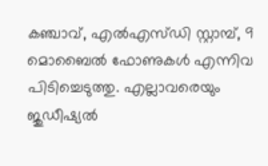കഞ്ചാവ്, എൽഎസ്ഡി സ്റ്റാമ്പ്, 9 മൊബൈൽ ഫോണുകൾ എന്നിവ പിടിച്ചെടുത്തു. എല്ലാവരെയും ജുഡീഷ്യൽ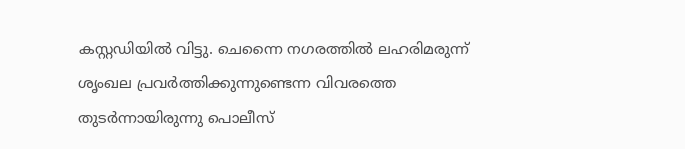കസ്റ്റഡിയിൽ വിട്ടു. ചെന്നൈ നഗരത്തിൽ ലഹരിമരുന്ന് ശൃംഖല പ്രവർത്തിക്കുന്നുണ്ടെന്ന വിവരത്തെ തുടർന്നായിരുന്നു പൊലീസ്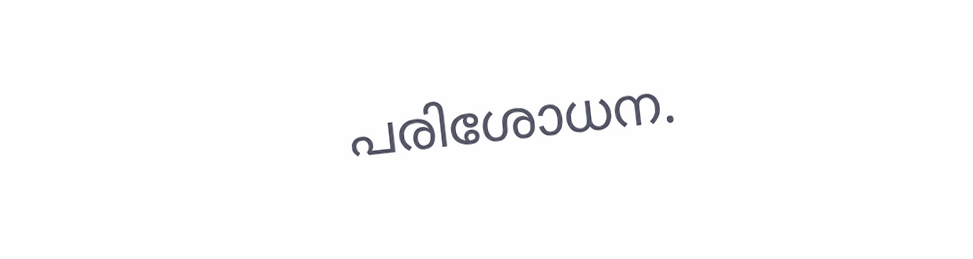പരിശോധന.